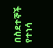በስደተኞች የተነሳ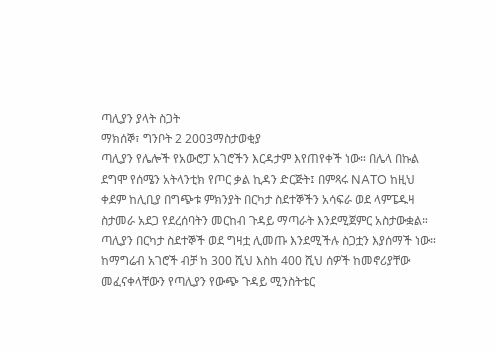ጣሊያን ያላት ስጋት
ማክሰኞ፣ ግንቦት 2 2003ማስታወቂያ
ጣሊያን የሌሎች የአውሮፓ አገሮችን እርዳታም እየጠየቀች ነው። በሌላ በኩል ደግሞ የሰሜን አትላንቲክ የጦር ቃል ኪዳን ድርጅት፤ በምጻሩ NATO ከዚህ ቀደም ከሊቢያ በግጭቱ ምክንያት በርካታ ስደተኞችን አሳፍራ ወደ ላምፔዱዛ ስታመራ አደጋ የደረሰባትን መርከብ ጉዳይ ማጣራት እንደሚጀምር አስታውቋል። ጣሊያን በርካታ ስደተኞች ወደ ግዛቷ ሊመጡ እንደሚችሉ ስጋቷን እያሰማች ነው። ከማግሬብ አገሮች ብቻ ከ 300 ሺህ እስከ 400 ሺህ ሰዎች ከመኖሪያቸው መፈናቀላቸውን የጣሊያን የውጭ ጉዳይ ሚንስትቴር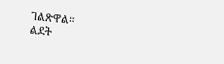ገልጽዋል።
ልደት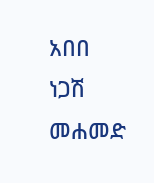አበበ
ነጋሽ መሐመድ